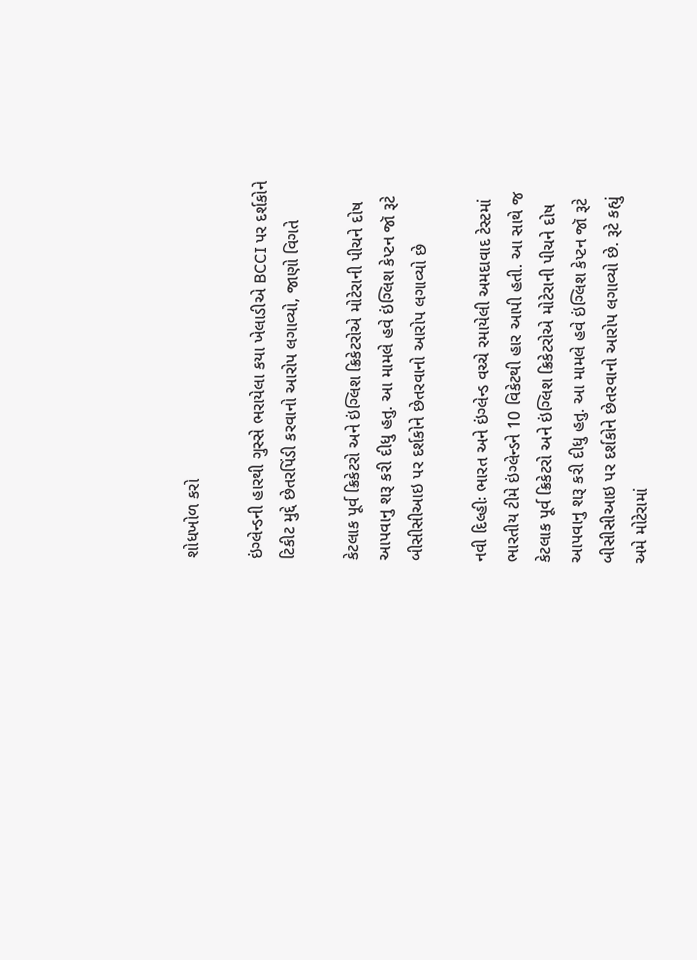શોધખોળ કરો

ઇંગ્લેન્ડની હારથી ગુસ્સે ભરાયેલા કયા ખેલાડીએ BCCI પર દર્શકોને ટિકીટ મુદ્દે છેતરપિંડી કરવાનો આરોપ લગાવ્યો, જાણો વિગતે

કેટલાક પૂર્વ ક્રિકેટરો અને ઇંગ્લિશ ક્રિકેટરોએ મોટેરાની પીચને દોષ આપવાનુ શરૂ કરી દીધુ હતુ. આ મામલે હવે ઇંગ્લિશ કેપ્ટન જૉ રૂટે બીસીસીઆઇ પર દર્શકોને છેતરવાનો આરોપ લગાવ્યો છે

નવી દિલ્હીઃ ભારત અને ઇંગ્લેન્ડ વચ્ચે રમાયેલી અમદાવાદ ટેસ્ટમાં ભારતીય ટીમે ઇંગ્લેન્ડને 10 વિકેટથી હાર આપી હતી. આ સાથે જ કેટલાક પૂર્વ ક્રિકેટરો અને ઇંગ્લિશ ક્રિકેટરોએ મોટેરાની પીચને દોષ આપવાનુ શરૂ કરી દીધુ હતુ. આ મામલે હવે ઇંગ્લિશ કેપ્ટન જૉ રૂટે બીસીસીઆઇ પર દર્શકોને છેતરવાનો આરોપ લગાવ્યો છે. રૂટે કહ્યું અમે મોટેરામાં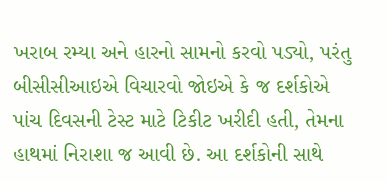ખરાબ રમ્યા અને હારનો સામનો કરવો પડ્યો, પરંતુ બીસીસીઆઇએ વિચારવો જોઇએ કે જ દર્શકોએ પાંચ દિવસની ટેસ્ટ માટે ટિકીટ ખરીદી હતી, તેમના હાથમાં નિરાશા જ આવી છે. આ દર્શકોની સાથે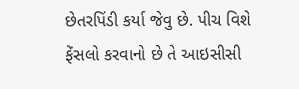છેતરપિંડી કર્યા જેવુ છે. પીચ વિશે ફેંસલો કરવાનો છે તે આઇસીસી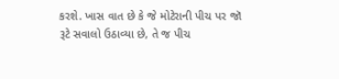કરશે. ખાસ વાત છે કે જે મોટેરાની પીચ પર જૉ રૂટે સવાલો ઉઠાવ્યા છે, તે જ પીચ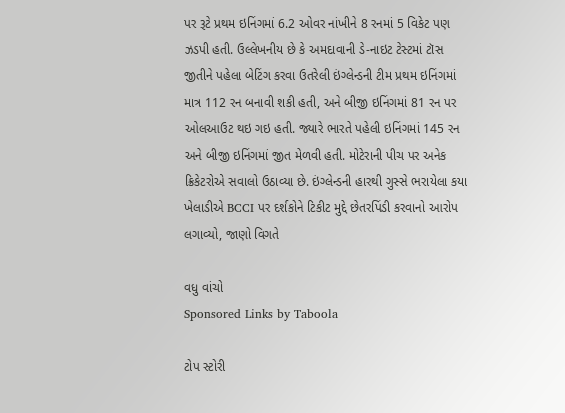પર રૂટે પ્રથમ ઇનિંગમાં 6.2 ઓવર નાંખીને 8 રનમાં 5 વિકેટ પણ ઝડપી હતી. ઉલ્લેખનીય છે કે અમદાવાની ડે-નાઇટ ટેસ્ટમાં ટૉસ જીતીને પહેલા બેટિંગ કરવા ઉતરેલી ઇંગ્લેન્ડની ટીમ પ્રથમ ઇનિંગમાં માત્ર 112 રન બનાવી શકી હતી, અને બીજી ઇનિંગમાં 81 રન પર ઓલઆઉટ થઇ ગઇ હતી. જ્યારે ભારતે પહેલી ઇનિંગમાં 145 રન અને બીજી ઇનિંગમાં જીત મેળવી હતી. મોટેરાની પીચ પર અનેક ક્રિકેટરોએ સવાલો ઉઠાવ્યા છે. ઇંગ્લેન્ડની હારથી ગુસ્સે ભરાયેલા કયા ખેલાડીએ BCCI પર દર્શકોને ટિકીટ મુદ્દે છેતરપિંડી કરવાનો આરોપ લગાવ્યો, જાણો વિગતે

વધુ વાંચો
Sponsored Links by Taboola

ટોપ સ્ટોરી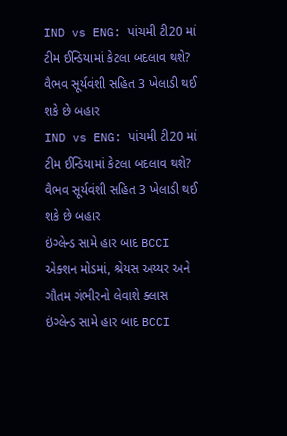IND vs ENG: પાંચમી ટી20 માં ટીમ ઈન્ડિયામાં કેટલા બદલાવ થશે? વૈભવ સૂર્યવંશી સહિત 3 ખેલાડી થઈ શકે છે બહાર
IND vs ENG: પાંચમી ટી20 માં ટીમ ઈન્ડિયામાં કેટલા બદલાવ થશે? વૈભવ સૂર્યવંશી સહિત 3 ખેલાડી થઈ શકે છે બહાર
ઇંગ્લેન્ડ સામે હાર બાદ BCCI એક્શન મોડમાં, શ્રેયસ અય્યર અને ગૌતમ ગંભીરનો લેવાશે ક્લાસ
ઇંગ્લેન્ડ સામે હાર બાદ BCCI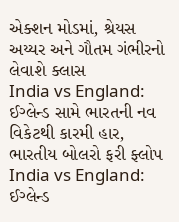એક્શન મોડમાં, શ્રેયસ અય્યર અને ગૌતમ ગંભીરનો લેવાશે ક્લાસ
India vs England: ઈગ્લેન્ડ સામે ભારતની નવ વિકેટથી કારમી હાર, ભારતીય બોલરો ફરી ફ્લોપ
India vs England: ઈગ્લેન્ડ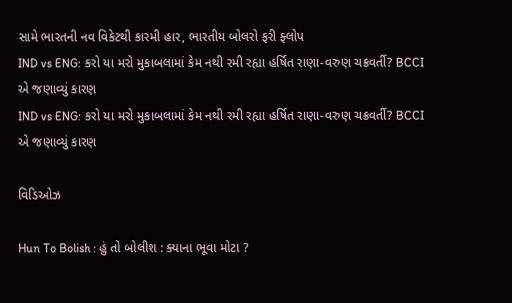સામે ભારતની નવ વિકેટથી કારમી હાર, ભારતીય બોલરો ફરી ફ્લોપ
IND vs ENG: કરો યા મરો મુકાબલામાં કેમ નથી રમી રહ્યા હર્ષિત રાણા-વરુણ ચક્રવર્તી? BCCI એ જણાવ્યું કારણ
IND vs ENG: કરો યા મરો મુકાબલામાં કેમ નથી રમી રહ્યા હર્ષિત રાણા-વરુણ ચક્રવર્તી? BCCI એ જણાવ્યું કારણ

વિડિઓઝ

Hun To Bolish : હું તો બોલીશ : ક્યાના ભૂવા મોટા ?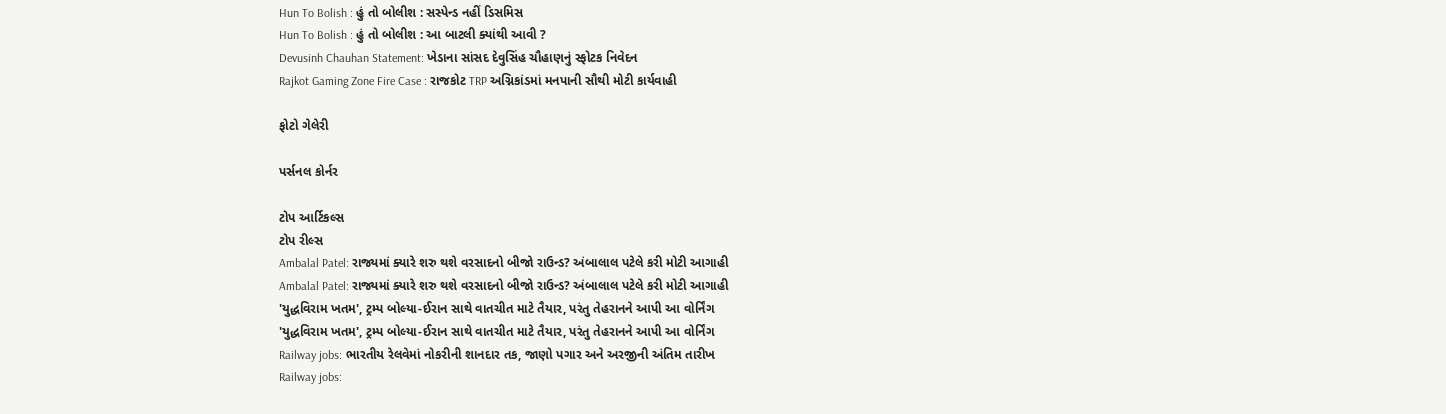Hun To Bolish : હું તો બોલીશ : સસ્પેન્ડ નહીં ડિસમિસ
Hun To Bolish : હું તો બોલીશ : આ બાટલી ક્યાંથી આવી ?
Devusinh Chauhan Statement: ખેડાના સાંસદ દેવુસિંહ ચૌહાણનું સ્ફોટક નિવેદન
Rajkot Gaming Zone Fire Case : રાજકોટ TRP અગ્નિકાંડમાં મનપાની સૌથી મોટી કાર્યવાહી

ફોટો ગેલેરી

પર્સનલ કોર્નર

ટોપ આર્ટિકલ્સ
ટોપ રીલ્સ
Ambalal Patel: રાજ્યમાં ક્યારે શરુ થશે વરસાદનો બીજો રાઉન્ડ? અંબાલાલ પટેલે કરી મોટી આગાહી
Ambalal Patel: રાજ્યમાં ક્યારે શરુ થશે વરસાદનો બીજો રાઉન્ડ? અંબાલાલ પટેલે કરી મોટી આગાહી
'યુદ્ધવિરામ ખતમ', ટ્રમ્પ બોલ્યા-ઈરાન સાથે વાતચીત માટે તૈયાર, પરંતુ તેહરાનને આપી આ વોર્નિંગ
'યુદ્ધવિરામ ખતમ', ટ્રમ્પ બોલ્યા-ઈરાન સાથે વાતચીત માટે તૈયાર, પરંતુ તેહરાનને આપી આ વોર્નિંગ
Railway jobs: ભારતીય રેલવેમાં નોકરીની શાનદાર તક, જાણો પગાર અને અરજીની અંતિમ તારીખ
Railway jobs: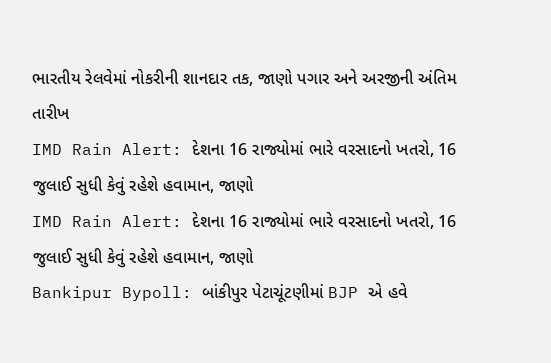ભારતીય રેલવેમાં નોકરીની શાનદાર તક, જાણો પગાર અને અરજીની અંતિમ તારીખ
IMD Rain Alert: દેશના 16 રાજ્યોમાં ભારે વરસાદનો ખતરો, 16 જુલાઈ સુધી કેવું રહેશે હવામાન, જાણો
IMD Rain Alert: દેશના 16 રાજ્યોમાં ભારે વરસાદનો ખતરો, 16 જુલાઈ સુધી કેવું રહેશે હવામાન, જાણો
Bankipur Bypoll: બાંકીપુર પેટાચૂંટણીમાં BJP એ હવે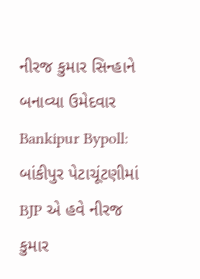નીરજ કુમાર સિન્હાને બનાવ્યા ઉમેદવાર
Bankipur Bypoll: બાંકીપુર પેટાચૂંટણીમાં BJP એ હવે નીરજ કુમાર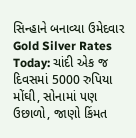સિન્હાને બનાવ્યા ઉમેદવાર
Gold Silver Rates Today: ચાંદી એક જ દિવસમાં 5000 રુપિયા મોંઘી, સોનામાં પણ ઉછાળો, જાણો કિંમત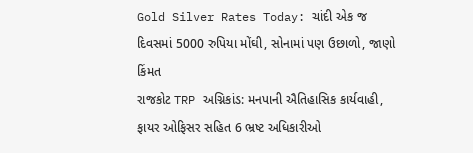Gold Silver Rates Today: ચાંદી એક જ દિવસમાં 5000 રુપિયા મોંઘી, સોનામાં પણ ઉછાળો, જાણો કિંમત
રાજકોટ TRP અગ્નિકાંડ: મનપાની ઐતિહાસિક કાર્યવાહી, ફાયર ઓફિસર સહિત 6 ભ્રષ્ટ અધિકારીઓ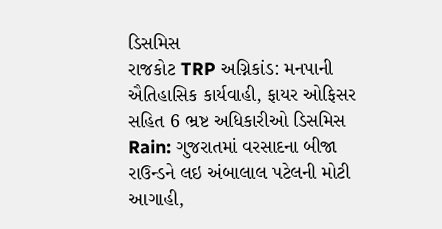ડિસમિસ
રાજકોટ TRP અગ્નિકાંડ: મનપાની ઐતિહાસિક કાર્યવાહી, ફાયર ઓફિસર સહિત 6 ભ્રષ્ટ અધિકારીઓ ડિસમિસ
Rain: ગુજરાતમાં વરસાદના બીજા રાઉન્ડને લઇ અંબાલાલ પટેલની મોટી આગાહી,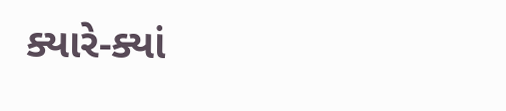ક્યારે-ક્યાં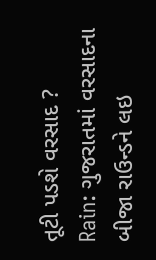તૂટી પડશે વરસાદ ?
Rain: ગુજરાતમાં વરસાદના બીજા રાઉન્ડને લઇ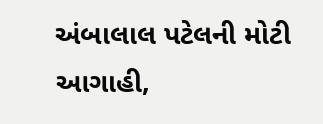અંબાલાલ પટેલની મોટી આગાહી,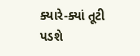ક્યારે-ક્યાં તૂટી પડશે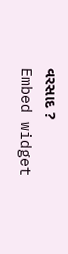વરસાદ ?
Embed widget